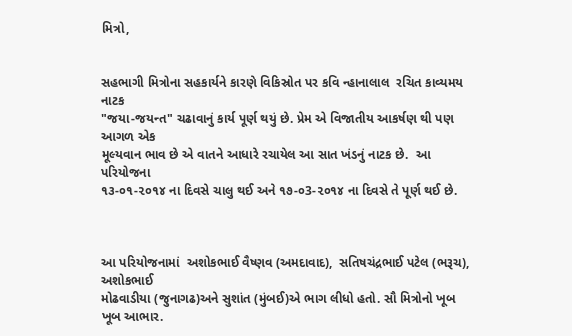મિત્રો,


સહભાગી મિત્રોના સહકાર્યને કારણે વિકિસ્રોત પર કવિ ન્હાનાલાલ  રચિત કાવ્યમય નાટક
"જયા-જયન્ત" ચઢાવાનું કાર્ય પૂર્ણ થયું છે. પ્રેમ એ વિજાતીય આકર્ષણ થી પણ આગળ એક
મૂલ્યવાન ભાવ છે એ વાતને આધારે રચાયેલ આ સાત ખંડનું નાટક છે.  આ પરિયોજના
૧૩-૦૧-૨૦૧૪ ના દિવસે ચાલુ થઈ અને ૧૭-૦3-૨૦૧૪ ના દિવસે તે પૂર્ણ થઈ છે.



આ પરિયોજનામાં  અશોકભાઈ વૈષ્ણવ (અમદાવાદ),  સતિષચંદ્રભાઈ પટેલ (ભરૂચ), અશોકભાઈ
મોઢવાડીયા (જુનાગઢ)અને સુશાંત (મુંબઈ)એ ભાગ લીધો હતો. સૌ મિત્રોનો ખૂબ ખૂબ આભાર.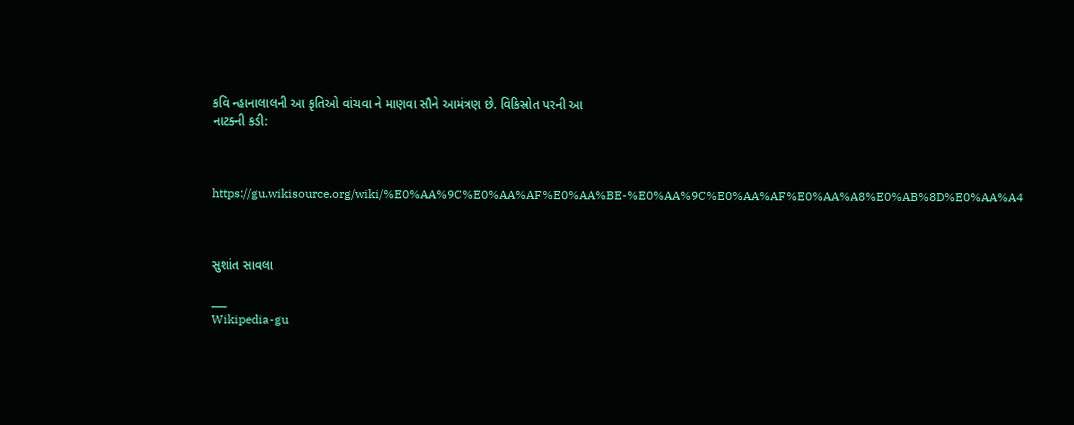કવિ ન્હાનાલાલની આ કૃતિઓ વાંચવા ને માણવા સૌને આમંત્રણ છે. વિકિસ્રોત પરની આ
નાટક્ની કડી:



https://gu.wikisource.org/wiki/%E0%AA%9C%E0%AA%AF%E0%AA%BE-%E0%AA%9C%E0%AA%AF%E0%AA%A8%E0%AB%8D%E0%AA%A4



સુશાંત સાવલા

___
Wikipedia-gu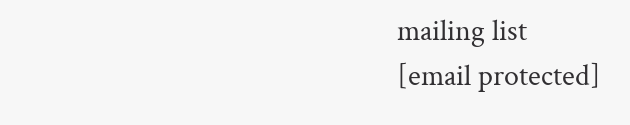mailing list
[email protected]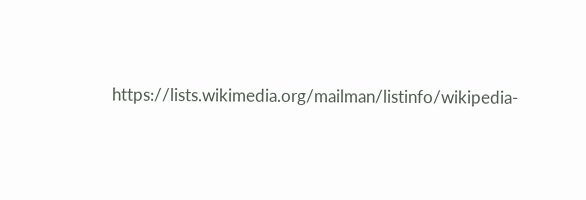https://lists.wikimedia.org/mailman/listinfo/wikipedia-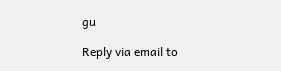gu

Reply via email to